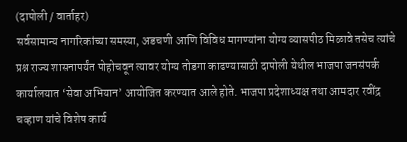(दापोली / वार्ताहर)
सर्वसामान्य नागरिकांच्या समस्या, अडचणी आणि विविध मागण्यांना योग्य व्यासपीठ मिळावे तसेच त्यांचे प्रश्न राज्य शासनापर्यंत पोहोचवून त्यावर योग्य तोडगा काढण्यासाठी दापोली येथील भाजपा जनसंपर्क कार्यालयात ‘सेवा अभियान’ आयोजित करण्यात आले होते. भाजपा प्रदेशाध्यक्ष तथा आमदार रवींद्र चव्हाण यांचे विशेष कार्य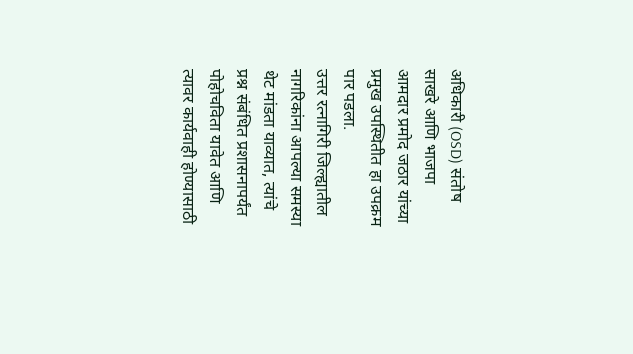अधिकारी (OSD) संतोष साखरे आणि भाजपा आमदार प्रमोद जठार यांच्या प्रमुख उपस्थितीत हा उपक्रम पार पडला.
उत्तर रत्नागिरी जिल्ह्यातील नागरिकांना आपल्या समस्या थेट मांडता याव्यात, त्यांचे प्रश्न संबंधित प्रशासनापर्यंत पोहोचविता यावेत आणि त्यावर कार्यवाही होण्यासाठी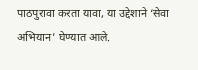पाठपुरावा करता यावा, या उद्देशाने ‘सेवा अभियान’ घेण्यात आले.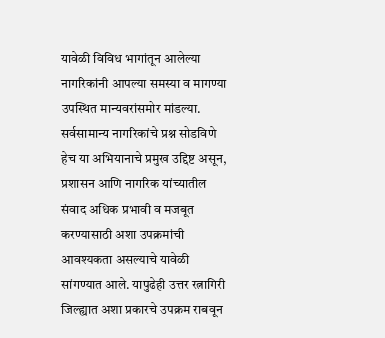यावेळी विविध भागांतून आलेल्या नागरिकांनी आपल्या समस्या व मागण्या उपस्थित मान्यवरांसमोर मांडल्या.
सर्वसामान्य नागरिकांचे प्रश्न सोडविणे हेच या अभियानाचे प्रमुख उद्दिष्ट असून, प्रशासन आणि नागरिक यांच्यातील संवाद अधिक प्रभावी व मजबूत करण्यासाठी अशा उपक्रमांची आवश्यकता असल्याचे यावेळी सांगण्यात आले. यापुढेही उत्तर रत्नागिरी जिल्ह्यात अशा प्रकारचे उपक्रम राबवून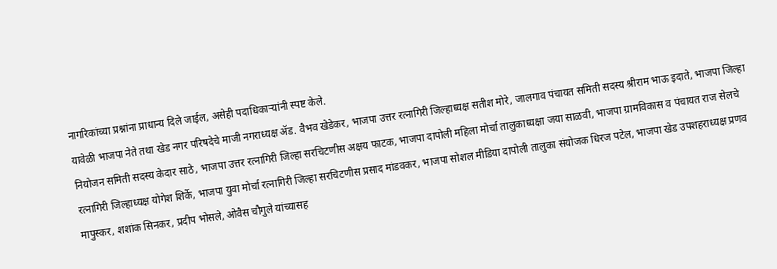नागरिकांच्या प्रश्नांना प्राधान्य दिले जाईल, असेही पदाधिकाऱ्यांनी स्पष्ट केले.
यावेळी भाजपा नेते तथा खेड नगर परिषदेचे माजी नगराध्यक्ष ॲड. वैभव खेडेकर, भाजपा उत्तर रत्नागिरी जिल्हाध्यक्ष सतीश मोरे, जालगाव पंचायत समिती सदस्य श्रीराम भाऊ इदाते, भाजपा जिल्हा नियोजन समिती सदस्य केदार साठे, भाजपा उत्तर रत्नागिरी जिल्हा सरचिटणीस अक्षय फाटक, भाजपा दापोली महिला मोर्चा तालुकाध्यक्षा जया साळवी, भाजपा ग्रामविकास व पंचायत राज सेलचे रत्नागिरी जिल्हाध्यक्ष योगेश शिर्के, भाजपा युवा मोर्चा रत्नागिरी जिल्हा सरचिटणीस प्रसाद मांडवकर, भाजपा सोशल मीडिया दापोली तालुका संयोजक धिरज पटेल, भाजपा खेड उपशहराध्यक्ष प्रणव मापुस्कर, शशांक सिनकर, प्रदीप भोसले, ओवैस चौगुले यांच्यासह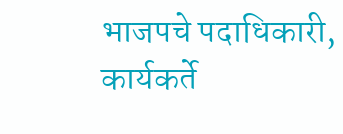भाजपचे पदाधिकारी, कार्यकर्ते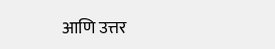आणि उत्तर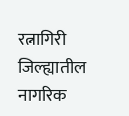रत्नागिरी जिल्ह्यातील नागरिक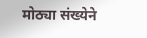मोठ्या संख्येने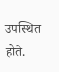उपस्थित होते.